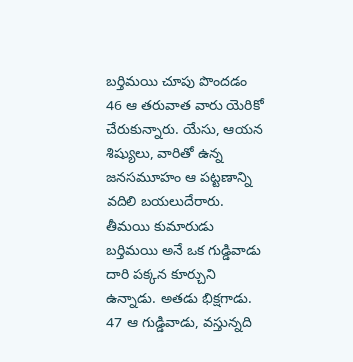బర్తిమయి చూపు పొందడం
46 ఆ తరువాత వారు యెరికో చేరుకున్నారు. యేసు, ఆయన శిష్యులు, వారితో ఉన్న జనసమూహం ఆ పట్టణాన్ని వదిలి బయలుదేరారు. తీమయి కుమారుడు బర్తిమయి అనే ఒక గుడ్డివాడు దారి పక్కన కూర్చుని ఉన్నాడు. అతడు భిక్షగాడు. 47 ఆ గుడ్డివాడు, వస్తున్నది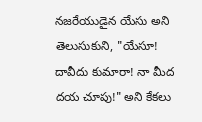నజరేయుడైన యేసు అని తెలుసుకుని, "యేసూ! దావీదు కుమారా! నా మీద దయ చూపు!" అని కేకలు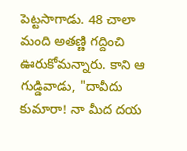పెట్టసాగాడు. 48 చాలా మంది అతణ్ణి గద్దించి ఊరుకోమన్నారు. కాని ఆ గుడ్డివాడు, "దావీదు కుమారా! నా మీద దయ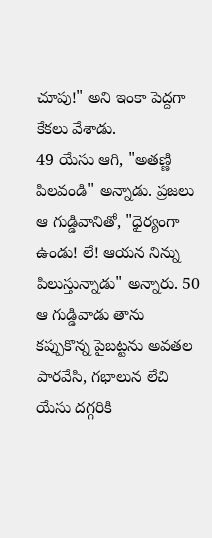చూపు!" అని ఇంకా పెద్దగా కేకలు వేశాడు.
49 యేసు ఆగి, "అతణ్ణి పిలవండి" అన్నాడు. ప్రజలు ఆ గుడ్డివానితో, "ధైర్యంగా ఉండు! లే! ఆయన నిన్ను పిలుస్తున్నాడు" అన్నారు. 50 ఆ గుడ్డివాడు తాను కప్పుకొన్న పైబట్టను అవతల పారవేసి, గభాలున లేచి యేసు దగ్గరికి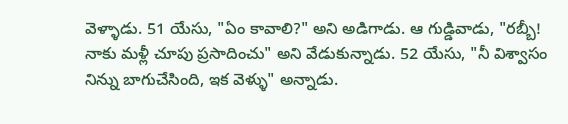వెళ్ళాడు. 51 యేసు, "ఏం కావాలి?" అని అడిగాడు. ఆ గుడ్డివాడు, "రబ్బీ! నాకు మళ్లీ చూపు ప్రసాదించు" అని వేడుకున్నాడు. 52 యేసు, "నీ విశ్వాసం నిన్ను బాగుచేసింది, ఇక వెళ్ళు" అన్నాడు.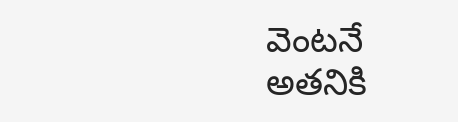వెంటనే అతనికి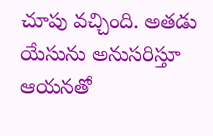చూపు వచ్చింది. అతడు యేసును అనుసరిస్తూ ఆయనతో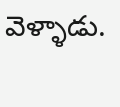వెళ్ళాడు.